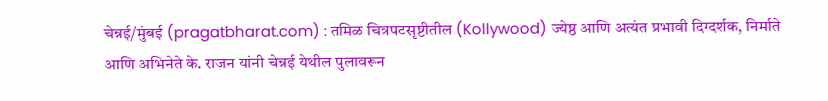चेन्नई/मुंबई (pragatbharat.com) : तमिळ चित्रपटसृष्टीतील (Kollywood) ज्येष्ठ आणि अत्यंत प्रभावी दिग्दर्शक, निर्माते आणि अभिनेते के. राजन यांनी चेन्नई येथील पुलावरून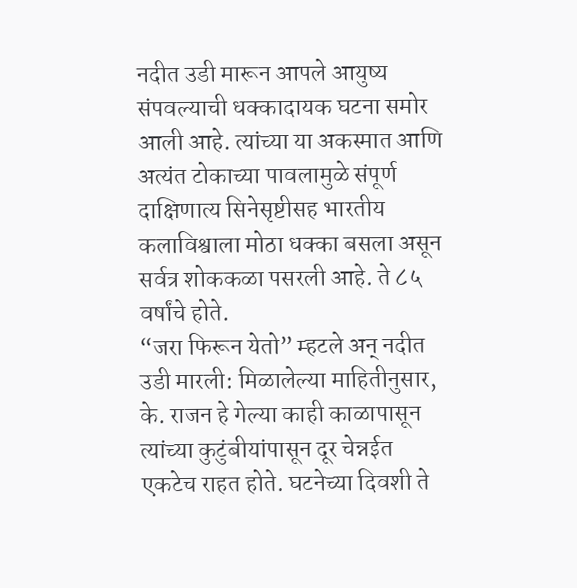नदीत उडी मारून आपले आयुष्य संपवल्याची धक्कादायक घटना समोर आली आहे. त्यांच्या या अकस्मात आणि अत्यंत टोकाच्या पावलामुळे संपूर्ण दाक्षिणात्य सिनेसृष्टीसह भारतीय कलाविश्वाला मोठा धक्का बसला असून सर्वत्र शोककळा पसरली आहे. ते ८५ वर्षांचे होते.
“जरा फिरून येतो” म्हटले अन् नदीत उडी मारली: मिळालेल्या माहितीनुसार, के. राजन हे गेल्या काही काळापासून त्यांच्या कुटुंबीयांपासून दूर चेन्नईत एकटेच राहत होते. घटनेच्या दिवशी ते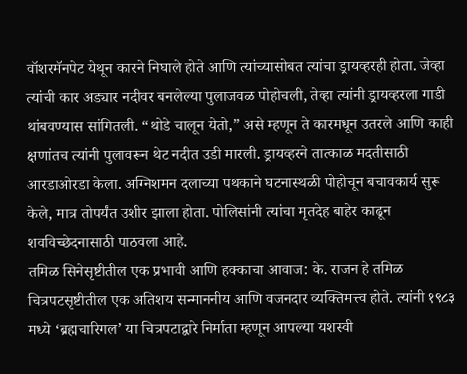वॉशरमॅनपेट येथून कारने निघाले होते आणि त्यांच्यासोबत त्यांचा ड्रायव्हरही होता. जेव्हा त्यांची कार अड्यार नदीवर बनलेल्या पुलाजवळ पोहोचली, तेव्हा त्यांनी ड्रायव्हरला गाडी थांबवण्यास सांगितली. “थोडे चालून येतो,” असे म्हणून ते कारमधून उतरले आणि काही क्षणांतच त्यांनी पुलावरून थेट नदीत उडी मारली. ड्रायव्हरने तात्काळ मदतीसाठी आरडाओरडा केला. अग्निशमन दलाच्या पथकाने घटनास्थळी पोहोचून बचावकार्य सुरू केले, मात्र तोपर्यंत उशीर झाला होता. पोलिसांनी त्यांचा मृतदेह बाहेर काढून शवविच्छेदनासाठी पाठवला आहे.
तमिळ सिनेसृष्टीतील एक प्रभावी आणि हक्काचा आवाज: के. राजन हे तमिळ चित्रपटसृष्टीतील एक अतिशय सन्माननीय आणि वजनदार व्यक्तिमत्त्व होते. त्यांनी १९८३ मध्ये ‘ब्रह्मचारिगल’ या चित्रपटाद्वारे निर्माता म्हणून आपल्या यशस्वी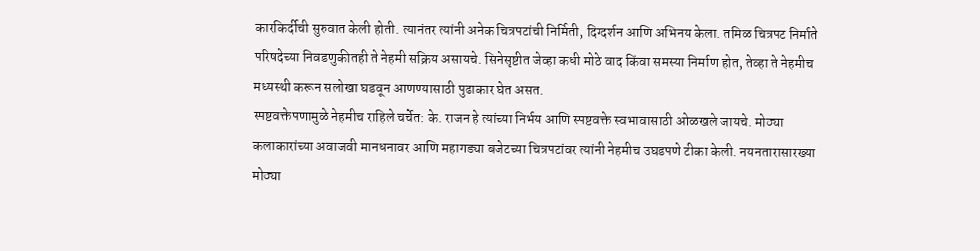कारकिर्दीची सुरुवात केली होती. त्यानंतर त्यांनी अनेक चित्रपटांची निर्मिती, दिग्दर्शन आणि अभिनय केला. तमिळ चित्रपट निर्माते परिषदेच्या निवडणुकीतही ते नेहमी सक्रिय असायचे. सिनेसृष्टीत जेव्हा कधी मोठे वाद किंवा समस्या निर्माण होत, तेव्हा ते नेहमीच मध्यस्थी करून सलोखा घडवून आणण्यासाठी पुढाकार घेत असत.
स्पष्टवक्तेपणामुळे नेहमीच राहिले चर्चेत: के. राजन हे त्यांच्या निर्भय आणि स्पष्टवक्ते स्वभावासाठी ओळखले जायचे. मोठ्या कलाकारांच्या अवाजवी मानधनावर आणि महागड्या बजेटच्या चित्रपटांवर त्यांनी नेहमीच उघडपणे टीका केली. नयनतारासारख्या मोठ्या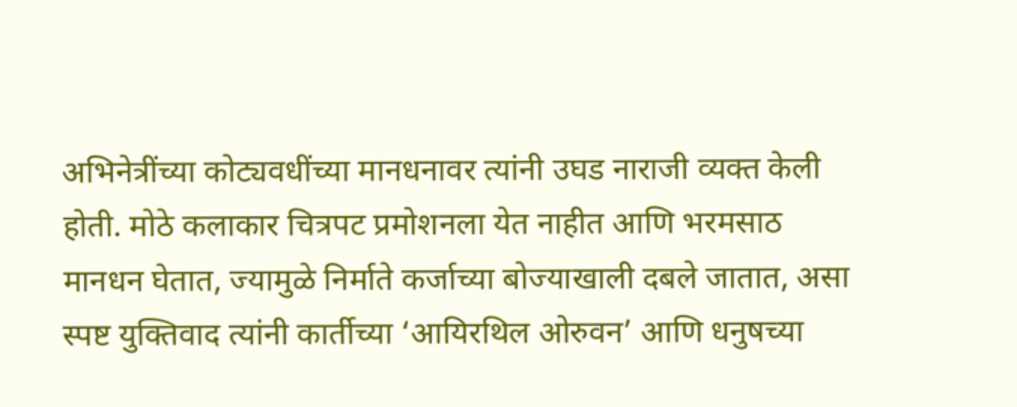अभिनेत्रींच्या कोट्यवधींच्या मानधनावर त्यांनी उघड नाराजी व्यक्त केली होती. मोठे कलाकार चित्रपट प्रमोशनला येत नाहीत आणि भरमसाठ मानधन घेतात, ज्यामुळे निर्माते कर्जाच्या बोज्याखाली दबले जातात, असा स्पष्ट युक्तिवाद त्यांनी कार्तीच्या ‘आयिरथिल ओरुवन’ आणि धनुषच्या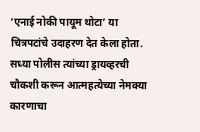‘एनाई नोकी पायूम थोटा’ या चित्रपटांचे उदाहरण देत केला होता. सध्या पोलीस त्यांच्या ड्रायव्हरची चौकशी करून आत्महत्येच्या नेमक्या कारणाचा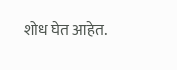शोध घेत आहेत.